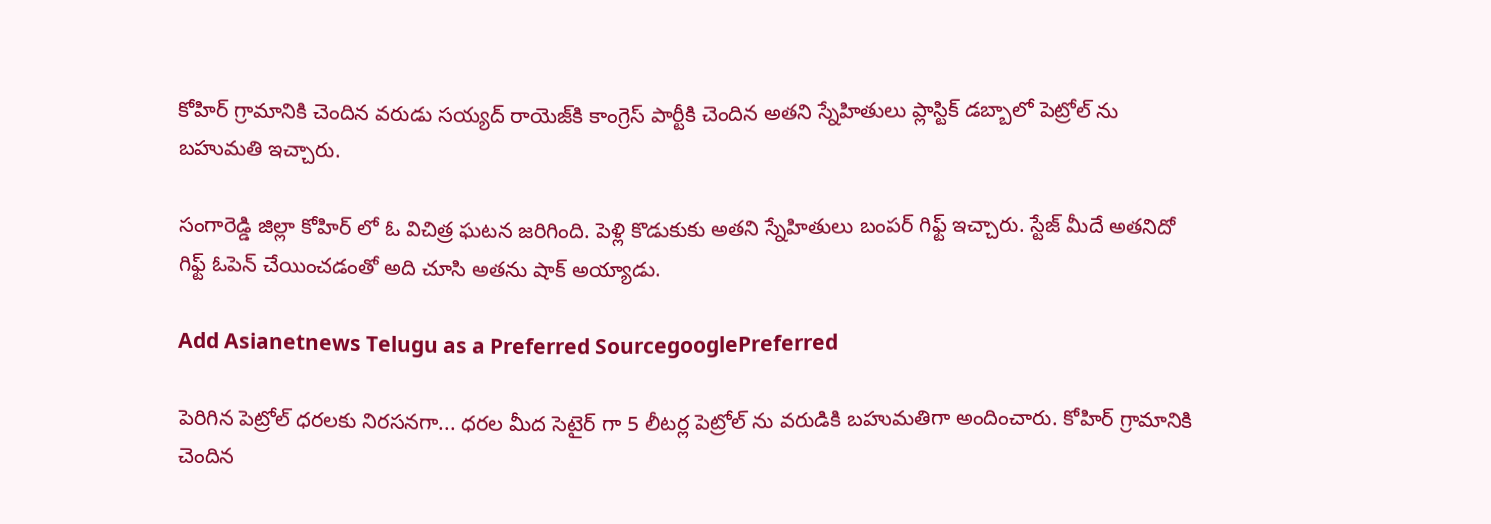కోహిర్ గ్రామానికి చెందిన వరుడు సయ్యద్ రాయెజ్‌కి కాంగ్రెస్ పార్టీకి చెందిన అతని స్నేహితులు ప్లాస్టిక్ డబ్బాలో పెట్రోల్ ను బహుమతి ఇచ్చారు.

సంగారెడ్డి జిల్లా కోహిర్ లో ఓ విచిత్ర ఘటన జరిగింది. పెళ్లి కొడుకుకు అతని స్నేహితులు బంపర్ గిఫ్ట్ ఇచ్చారు. స్టేజ్ మీదే అతనిదో గిఫ్ట్ ఓపెన్ చేయించడంతో అది చూసి అతను షాక్ అయ్యాడు.

Add Asianetnews Telugu as a Preferred SourcegooglePreferred

పెరిగిన పెట్రోల్ ధరలకు నిరసనగా... ధరల మీద సెటైర్ గా 5 లీటర్ల పెట్రోల్ ను వరుడికి బహుమతిగా అందించారు. కోహిర్ గ్రామానికి చెందిన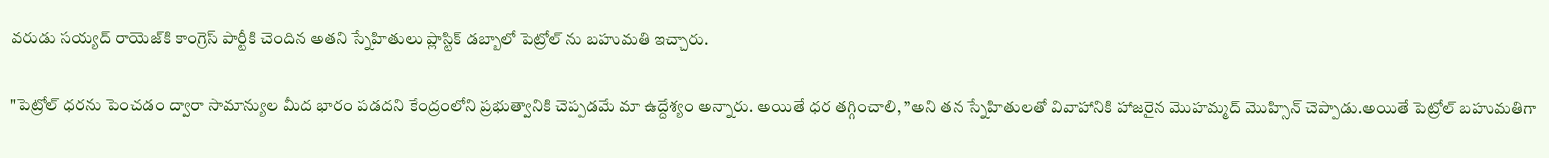వరుడు సయ్యద్ రాయెజ్‌కి కాంగ్రెస్ పార్టీకి చెందిన అతని స్నేహితులు ప్లాస్టిక్ డబ్బాలో పెట్రోల్ ను బహుమతి ఇచ్చారు.

"పెట్రోల్ ధరను పెంచడం ద్వారా సామాన్యుల మీద భారం పడదని కేంద్రంలోని ప్రభుత్వానికి చెప్పడమే మా ఉద్దేశ్యం అన్నారు. అయితే ధర తగ్గించాలి, ”అని తన స్నేహితులతో వివాహానికి హాజరైన మొహమ్మద్ మొహ్సిన్ చెప్పాడు.అయితే పెట్రోల్ బహుమతిగా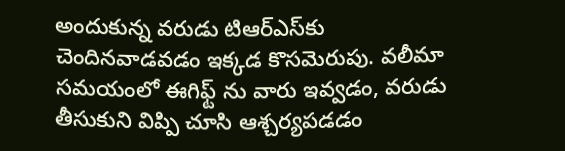అందుకున్న వరుడు టిఆర్‌ఎస్‌కు చెందినవాడవడం ఇక్కడ కొసమెరుపు. వలీమా సమయంలో ఈగిఫ్ట్ ను వారు ఇవ్వడం, వరుడు తీసుకుని విప్పి చూసి ఆశ్చర్యపడడం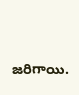జరిగాయి.